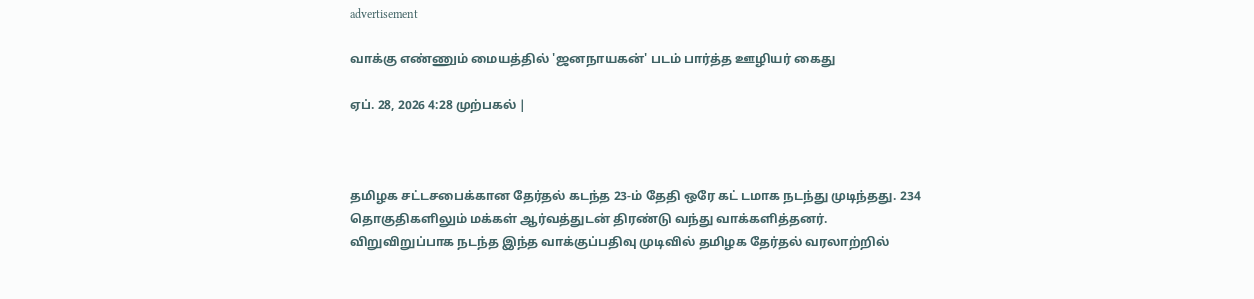advertisement

வாக்கு எண்ணும் மையத்தில் 'ஜனநாயகன்' படம் பார்த்த ஊழியர் கைது

ஏப். 28, 2026 4:28 முற்பகல் |



தமிழக சட்டசபைக்கான தேர்தல் கடந்த 23-ம் தேதி ஒரே கட் டமாக நடந்து முடிந்தது. 234 தொகுதிகளிலும் மக்கள் ஆர்வத்துடன் திரண்டு வந்து வாக்களித்தனர். விறுவிறுப்பாக நடந்த இந்த வாக்குப்பதிவு முடிவில் தமிழக தேர்தல் வரலாற்றில்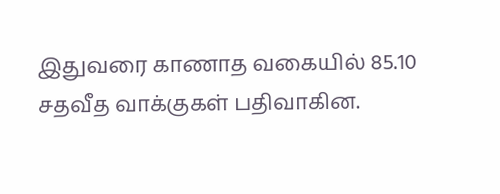இதுவரை காணாத வகையில் 85.10 சதவீத வாக்குகள் பதிவாகின.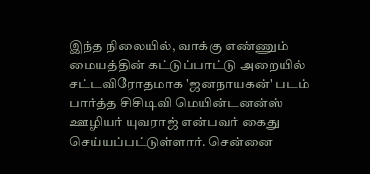இந்த நிலையில், வாக்கு எண்ணும் மையத்தின் கட்டுப்பாட்டு அறையில் சட்டவிரோதமாக 'ஜனநாயகன்' படம் பார்த்த சிசிடிவி மெயின்டனன்ஸ் ஊழியர் யுவராஜ் என்பவர் கைது செய்யப்பட்டுள்ளார். சென்னை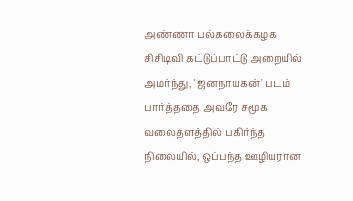அண்ணா பல்கலைக்கழக சிசிடிவி கட்டுப்பாட்டு அறையில் அமர்ந்து, 'ஜனநாயகன்' படம் பார்த்ததை அவரே சமூக வலைதளத்தில் பகிர்ந்த நிலையில், ஒப்பந்த ஊழியரான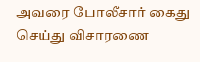அவரை போலீசார் கைது செய்து விசாரணை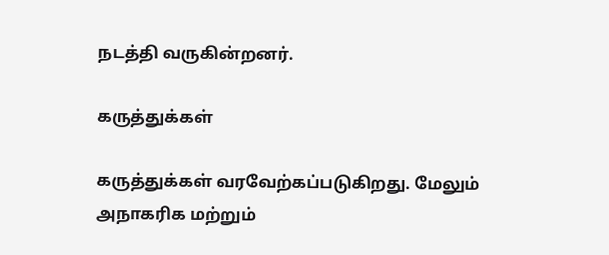நடத்தி வருகின்றனர்.

கருத்துக்கள்

கருத்துக்கள் வரவேற்கப்படுகிறது. மேலும் அநாகரிக மற்றும்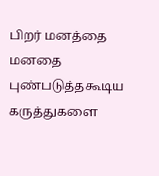பிறர் மனத்தை மனதை புண்படுத்தகூடிய கருத்துகளை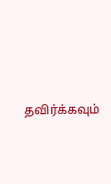தவிர்க்கவும்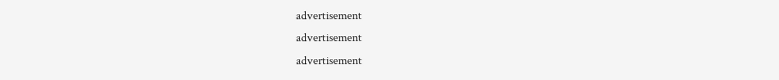advertisement
advertisement
advertisement